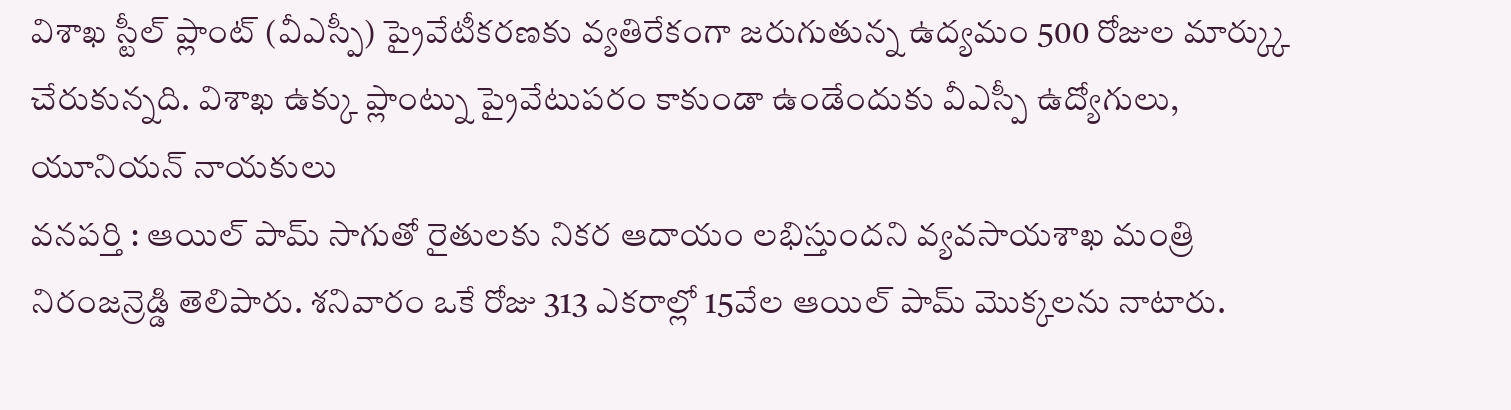విశాఖ స్టీల్ ప్లాంట్ (వీఎస్పీ) ప్రైవేటీకరణకు వ్యతిరేకంగా జరుగుతున్న ఉద్యమం 500 రోజుల మార్క్కు చేరుకున్నది. విశాఖ ఉక్కు ప్లాంట్ను ప్రైవేటుపరం కాకుండా ఉండేందుకు వీఎస్పీ ఉద్యోగులు, యూనియన్ నాయకులు
వనపర్తి : ఆయిల్ పామ్ సాగుతో రైతులకు నికర ఆదాయం లభిస్తుందని వ్యవసాయశాఖ మంత్రి నిరంజన్రెడ్డి తెలిపారు. శనివారం ఒకే రోజు 313 ఎకరాల్లో 15వేల ఆయిల్ పామ్ మొక్కలను నాటారు.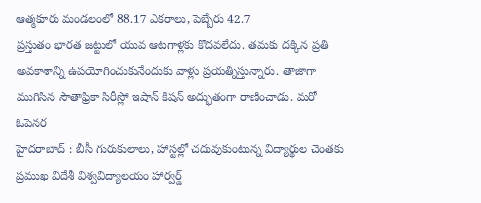ఆత్మకూరు మండలంలో 88.17 ఎకరాలు, పెబ్బేరు 42.7
ప్రస్తుతం భారత జట్టులో యువ ఆటగాళ్లకు కొదవలేదు. తమకు దక్కిన ప్రతి అవకాశాన్ని ఉపయోగించుకునేందుకు వాళ్లు ప్రయత్నిస్తున్నారు. తాజాగా ముగిసిన సౌతాఫ్రికా సిరీస్లో ఇషాన్ కిషన్ అద్భుతంగా రాణించాడు. మరో ఓపెనర
హైదరాబాద్ : బీసీ గురుకులాలు, హాస్టల్లో చదువుకుంటున్న విద్యార్థుల చెంతకు ప్రముఖ విదేశీ విశ్వవిద్యాలయం హార్వర్డ్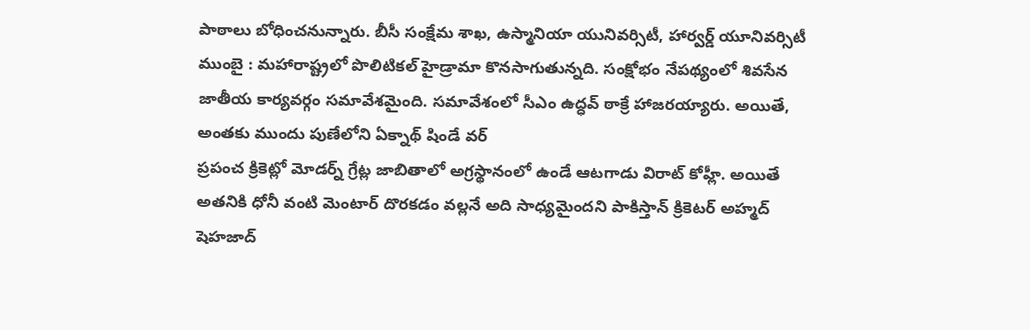పాఠాలు బోధించనున్నారు. బీసీ సంక్షేమ శాఖ, ఉస్మానియా యునివర్సిటీ, హార్వర్డ్ యూనివర్సిటీ
ముంబై : మహారాష్ట్రలో పొలిటికల్ హైడ్రామా కొనసాగుతున్నది. సంక్షోభం నేపథ్యంలో శివసేన జాతీయ కార్యవర్గం సమావేశమైంది. సమావేశంలో సీఎం ఉద్ధవ్ ఠాక్రే హాజరయ్యారు. అయితే, అంతకు ముందు పుణేలోని ఏక్నాథ్ షిండే వర్
ప్రపంచ క్రికెట్లో మోడర్న్ గ్రేట్ల జాబితాలో అగ్రస్థానంలో ఉండే ఆటగాడు విరాట్ కోహ్లీ. అయితే అతనికి ధోనీ వంటి మెంటార్ దొరకడం వల్లనే అది సాధ్యమైందని పాకిస్తాన్ క్రికెటర్ అహ్మద్ షెహజాద్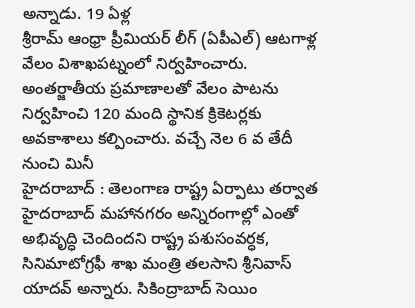అన్నాడు. 19 ఏళ్ల
శ్రీరామ్ ఆంధ్రా ప్రీమియర్ లీగ్ (ఏపీఎల్) ఆటగాళ్ల వేలం విశాఖపట్నంలో నిర్వహించారు. అంతర్జాతీయ ప్రమాణాలతో వేలం పాటను నిర్వహించి 120 మంది స్థానిక క్రికెటర్లకు అవకాశాలు కల్పించారు. వచ్చే నెల 6 వ తేదీ నుంచి మినీ
హైదరాబాద్ : తెలంగాణ రాష్ట్ర ఏర్పాటు తర్వాత హైదరాబాద్ మహానగరం అన్నిరంగాల్లో ఎంతో అభివృద్ధి చెందిందని రాష్ట్ర పశుసంవర్ధక, సినిమాటోగ్రఫీ శాఖ మంత్రి తలసాని శ్రీనివాస్ యాదవ్ అన్నారు. సికింద్రాబాద్ సెయిం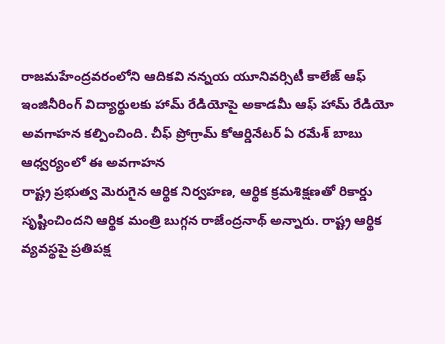రాజమహేంద్రవరంలోని ఆదికవి నన్నయ యూనివర్సిటీ కాలేజ్ ఆఫ్ ఇంజినీరింగ్ విద్యార్థులకు హామ్ రేడియోపై అకాడమీ ఆఫ్ హామ్ రేడియో అవగాహన కల్పించింది. చీఫ్ ప్రోగ్రామ్ కోఆర్డినేటర్ ఏ రమేశ్ బాబు ఆధ్వర్యంలో ఈ అవగాహన
రాష్ట్ర ప్రభుత్వ మెరుగైన ఆర్థిక నిర్వహణ, ఆర్థిక క్రమశిక్షణతో రికార్డు సృష్టించిందని ఆర్థిక మంత్రి బుగ్గన రాజేంద్రనాథ్ అన్నారు. రాష్ట్ర ఆర్థిక వ్యవస్థపై ప్రతిపక్ష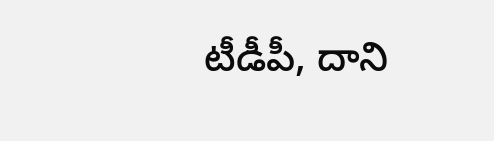టీడీపీ, దాని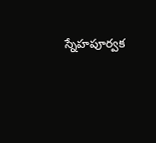స్నేహపూర్వక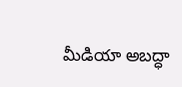మీడియా అబద్ధా